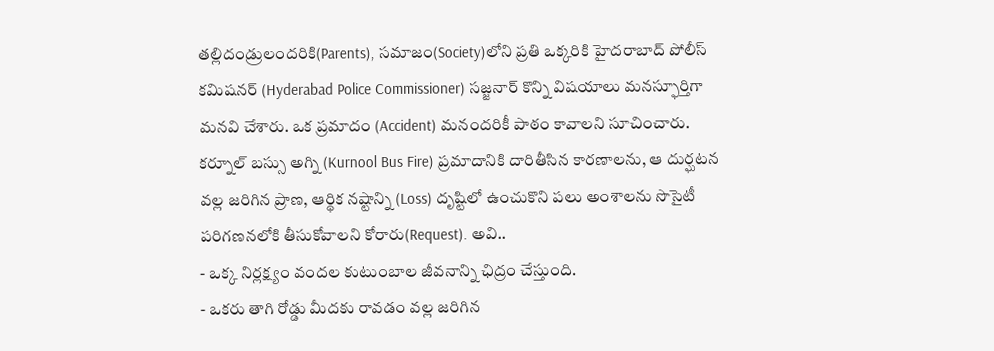తల్లిదండ్రులందరికి(Parents), సమాజం(Society)లోని ప్రతి ఒక్కరికి హైదరాబాద్ పోలీస్ కమిషనర్ (Hyderabad Police Commissioner) సజ్జనార్ కొన్ని విషయాలు మనస్ఫూర్తిగా మనవి చేశారు. ఒక ప్రమాదం (Accident) మనందరికీ పాఠం కావాలని సూచించారు. కర్నూల్ బస్సు అగ్ని (Kurnool Bus Fire) ప్రమాదానికి దారితీసిన కారణాలను, ఆ దుర్ఘటన వల్ల జరిగిన ప్రాణ, ఆర్థిక నష్టాన్ని (Loss) దృష్టిలో ఉంచుకొని పలు అంశాలను సొసైటీ పరిగణనలోకి తీసుకోవాలని కోరారు(Request). అవి..
- ఒక్క నిర్లక్ష్యం వందల కుటుంబాల జీవనాన్ని ఛిద్రం చేస్తుంది.
- ఒకరు తాగి రోడ్డు మీదకు రావడం వల్ల జరిగిన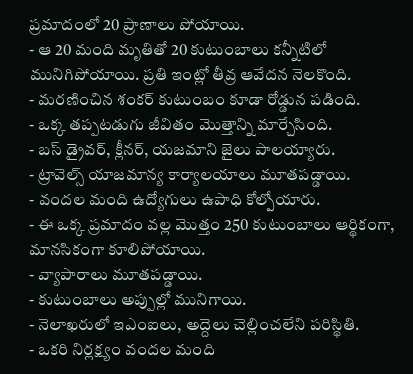ప్రమాదంలో 20 ప్రాణాలు పోయాయి.
- ఆ 20 మంది మృతితో 20 కుటుంబాలు కన్నీటిలో మునిగిపోయాయి. ప్రతి ఇంట్లో తీవ్ర ఆవేదన నెలకొంది.
- మరణించిన శంకర్ కుటుంబం కూడా రోడ్డున పడింది.
- ఒక్క తప్పటడుగు జీవితం మొత్తాన్ని మార్చేసింది.
- బస్ డ్రైవర్, క్లీనర్, యజమాని జైలు పాలయ్యారు.
- ట్రావెల్స్ యాజమాన్య కార్యాలయాలు మూతపడ్డాయి.
- వందల మంది ఉద్యోగులు ఉపాధి కోల్పోయారు.
- ఈ ఒక్క ప్రమాదం వల్ల మొత్తం 250 కుటుంబాలు ఆర్థికంగా, మానసికంగా కూలిపోయాయి.
- వ్యాపారాలు మూతపడ్డాయి.
- కుటుంబాలు అప్పుల్లో మునిగాయి.
- నెలాఖరులో ఇఎంఐలు, అద్దెలు చెల్లించలేని పరిస్థితి.
- ఒకరి నిర్లక్ష్యం వందల మంది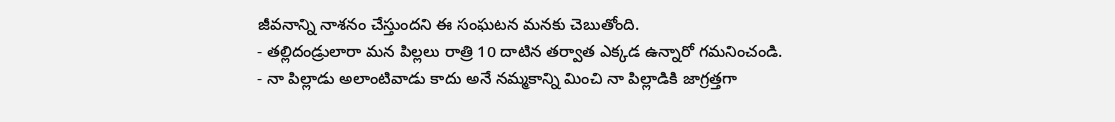జీవనాన్ని నాశనం చేస్తుందని ఈ సంఘటన మనకు చెబుతోంది.
- తల్లిదండ్రులారా మన పిల్లలు రాత్రి 10 దాటిన తర్వాత ఎక్కడ ఉన్నారో గమనించండి.
- నా పిల్లాడు అలాంటివాడు కాదు అనే నమ్మకాన్ని మించి నా పిల్లాడికి జాగ్రత్తగా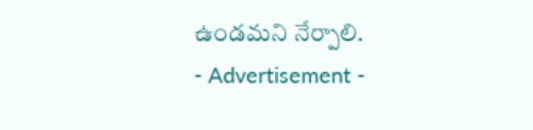ఉండమని నేర్పాలి.
- Advertisement -